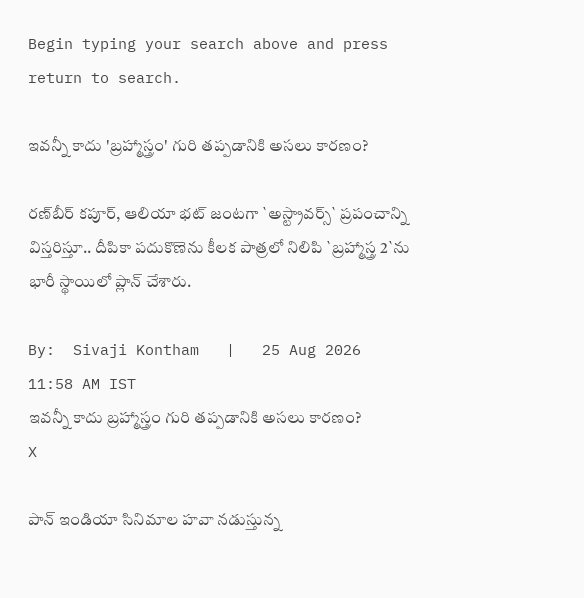Begin typing your search above and press return to search.

ఇవ‌న్నీ కాదు 'బ్రహ్మాస్త్రం' గురి త‌ప్ప‌డానికి అస‌లు కార‌ణం?

రణ్‌బీర్ కపూర్, ఆలియా భట్ జంటగా `అస్ట్రావర్స్` ప్రపంచాన్ని విస్తరిస్తూ.. దీపికా పదుకొణెను కీలక పాత్రలో నిలిపి `బ్రహ్మాస్త్ర 2`ను భారీ స్థాయిలో ప్లాన్ చేశారు.

By:  Sivaji Kontham   |   25 Aug 2026 11:58 AM IST
ఇవ‌న్నీ కాదు బ్రహ్మాస్త్రం గురి త‌ప్ప‌డానికి అస‌లు కార‌ణం?
X

పాన్ ఇండియా సినిమాల హవా నడుస్తున్న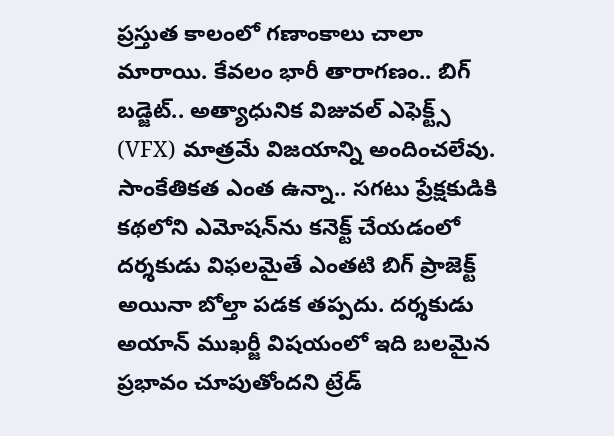ప్రస్తుత కాలంలో గ‌ణాంకాలు చాలా మారాయి. కేవ‌లం భారీ తారాగ‌ణం.. బిగ్ బడ్జెట్.. అత్యాధునిక విజువల్ ఎఫెక్ట్స్ (VFX) మాత్రమే విజయాన్ని అందించలేవు. సాంకేతికత ఎంత ఉన్నా.. సగటు ప్రేక్షకుడికి కథలోని ఎమోషన్‌ను కనెక్ట్ చేయడంలో దర్శకుడు విఫలమైతే ఎంతటి బిగ్ ప్రాజెక్ట్ అయినా బోల్తా పడక తప్పదు. దర్శకుడు అయాన్ ముఖర్జీ విషయంలో ఇది బ‌ల‌మైన ప్ర‌భావం చూపుతోందని ట్రేడ్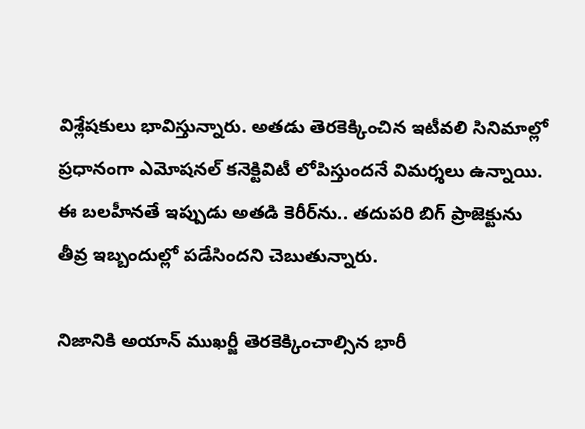విశ్లేషకులు భావిస్తున్నారు. అతడు తెర‌కెక్కించిన ఇటీవ‌లి సినిమాల్లో ప్రధానంగా ఎమోషనల్ కనెక్టివిటీ లోపిస్తుందనే విమర్శలు ఉన్నాయి. ఈ బలహీనతే ఇప్పుడు అత‌డి కెరీర్‌ను.. త‌దుప‌రి బిగ్ ప్రాజెక్టును తీవ్ర ఇబ్బందుల్లో ప‌డేసింద‌ని చెబుతున్నారు.

నిజానికి అయాన్ ముఖర్జీ తెరకెక్కించాల్సిన భారీ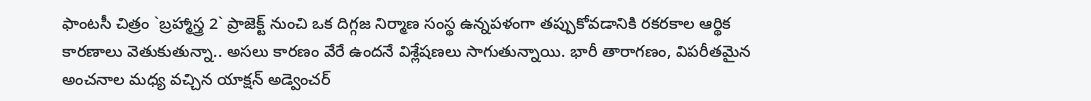ఫాంటసీ చిత్రం `బ్రహ్మాస్త్ర 2` ప్రాజెక్ట్ నుంచి ఒక దిగ్గజ నిర్మాణ సంస్థ ఉన్నపళంగా తప్పుకోవడానికి రకరకాల ఆర్థిక కారణాలు వెతుకుతున్నా.. అసలు కారణం వేరే ఉందనే విశ్లేషణలు సాగుతున్నాయి. భారీ తారాగణం, విపరీతమైన అంచనాల మధ్య వచ్చిన యాక్షన్ అడ్వెంచర్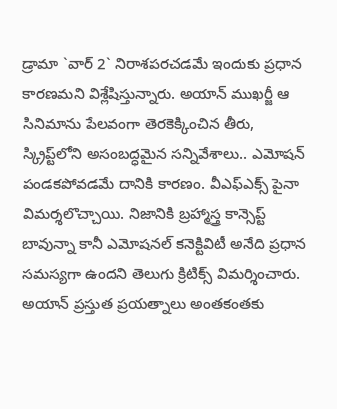డ్రామా `వార్ 2` నిరాశపరచడమే ఇందుకు ప్రధాన కార‌ణ‌మ‌ని విశ్లేషిస్తున్నారు. అయాన్ ముఖర్జీ ఆ సినిమాను పేలవంగా తెరకెక్కించిన తీరు, స్క్రిప్ట్‌లోని అసంబద్ధమైన సన్నివేశాలు.. ఎమోషన్ పండకపోవడమే దానికి కారణం. వీఎఫ్ఎక్స్ పైనా విమ‌ర్శ‌లొచ్చాయి. నిజానికి బ్ర‌హ్మాస్త్ర కాన్సెప్ట్ బావున్నా కానీ ఎమోష‌న‌ల్ క‌నెక్టివిటీ అనేది ప్ర‌ధాన స‌మ‌స్య‌గా ఉంద‌ని తెలుగు క్రిటిక్స్ విమ‌ర్శించారు. అయాన్ ప్ర‌స్తుత ప్ర‌య‌త్నాలు అంత‌కంత‌కు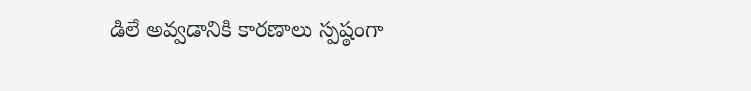డిలే అవ్వ‌డానికి కార‌ణాలు స్ప‌ష్ఠంగా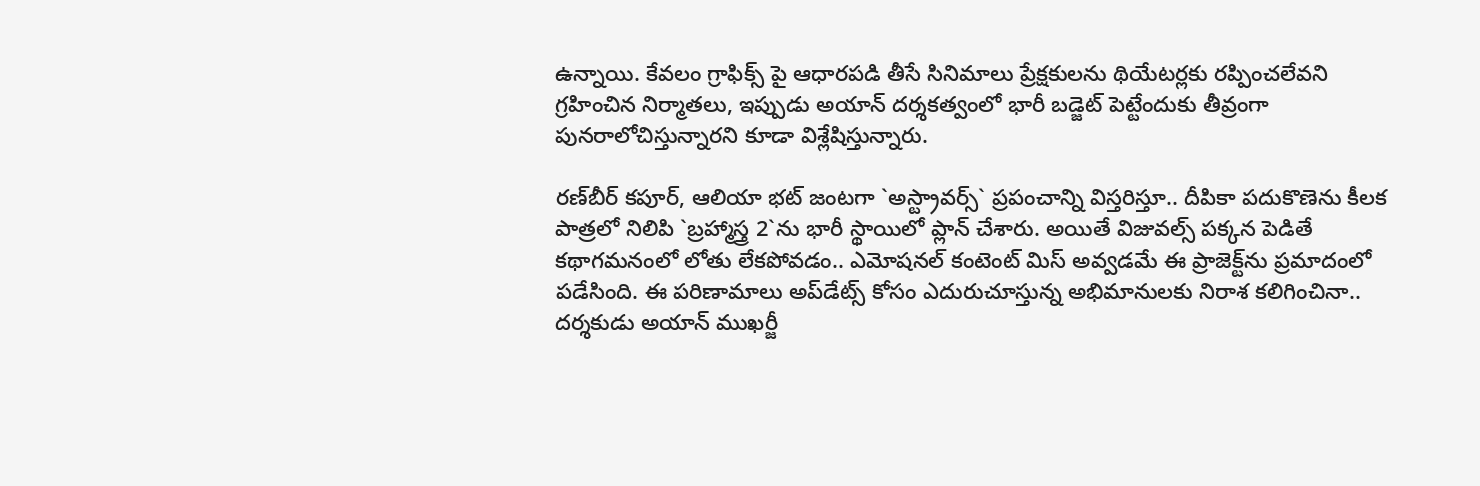ఉన్నాయి. కేవలం గ్రాఫిక్స్ పై ఆధారపడి తీసే సినిమాలు ప్రేక్షకులను థియేటర్లకు రప్పించలేవని గ్రహించిన నిర్మాతలు, ఇప్పుడు అయాన్ దర్శకత్వంలో భారీ బడ్జెట్ పెట్టేందుకు తీవ్రంగా పునరాలోచిస్తున్నార‌ని కూడా విశ్లేషిస్తున్నారు.

రణ్‌బీర్ కపూర్, ఆలియా భట్ జంటగా `అస్ట్రావర్స్` ప్రపంచాన్ని విస్తరిస్తూ.. దీపికా పదుకొణెను కీలక పాత్రలో నిలిపి `బ్రహ్మాస్త్ర 2`ను భారీ స్థాయిలో ప్లాన్ చేశారు. అయితే విజువల్స్ పక్కన పెడితే కథాగమనంలో లోతు లేకపోవడం.. ఎమోషనల్ కంటెంట్ మిస్ అవ్వడమే ఈ ప్రాజెక్ట్‌ను ప్రమాదంలో పడేసింది. ఈ పరిణామాలు అప్‌డేట్స్ కోసం ఎదురుచూస్తున్న అభిమానులకు నిరాశ కలిగించినా.. దర్శకుడు అయాన్ ముఖర్జీ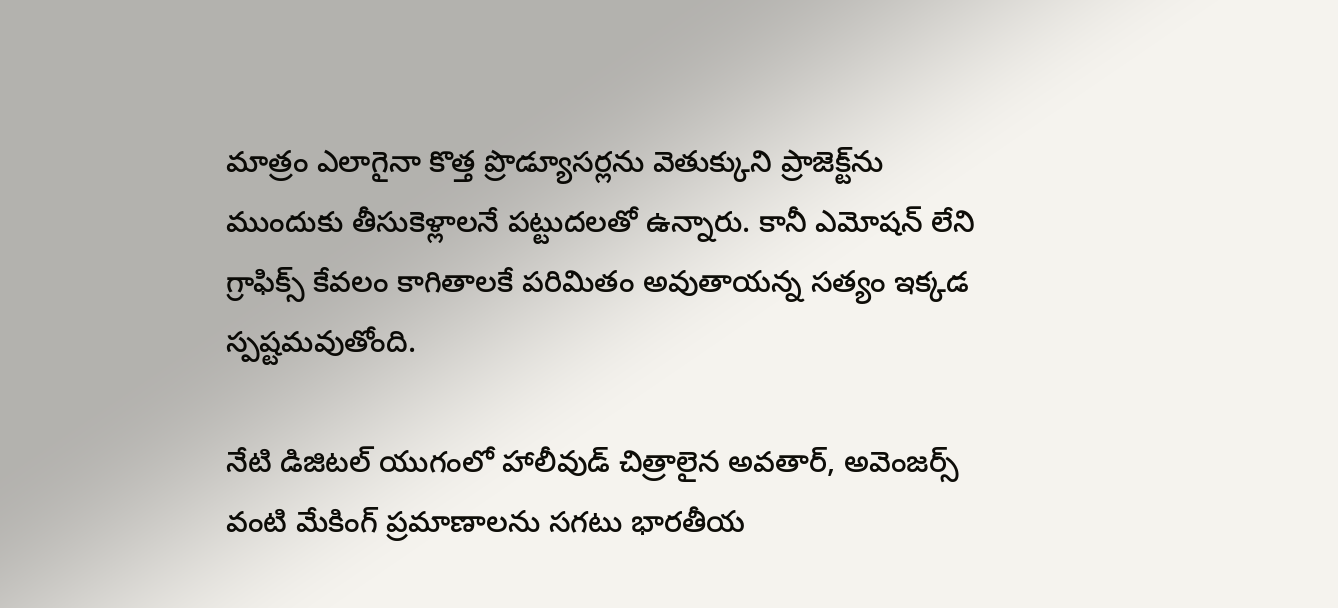మాత్రం ఎలాగైనా కొత్త ప్రొడ్యూసర్లను వెతుక్కుని ప్రాజెక్ట్‌ను ముందుకు తీసుకెళ్లాలనే పట్టుదలతో ఉన్నారు. కానీ ఎమోషన్ లేని గ్రాఫిక్స్ కేవలం కాగితాలకే పరిమితం అవుతాయన్న సత్యం ఇక్కడ స్పష్టమవుతోంది.

నేటి డిజిటల్ యుగంలో హాలీవుడ్ చిత్రాలైన అవతార్, అవెంజర్స్ వంటి మేకింగ్ ప్రమాణాలను సగటు భారతీయ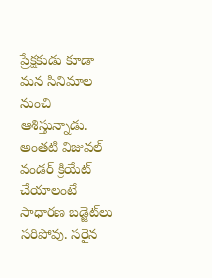ప్రేక్షకుడు కూడా మన సినిమాల నుంచి ఆశిస్తున్నాడు. అంతటి విజువల్ వండర్ క్రియేట్ చేయాలంటే సాధారణ బడ్జెట్‌లు సరిపోవు. సరైన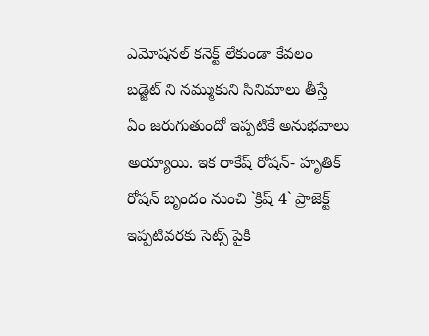ఎమోషనల్ కనెక్ట్ లేకుండా కేవలం బడ్జెట్ ని నమ్ముకుని సినిమాలు తీస్తే ఏం జరుగుతుందో ఇప్ప‌టికే అనుభ‌వాలు అయ్యాయి. ఇక రాకేష్ రోష‌న్- హృతిక్ రోష‌న్ బృందం నుంచి `క్రిష్ 4` ప్రాజెక్ట్ ఇప్పటివరకు సెట్స్ పైకి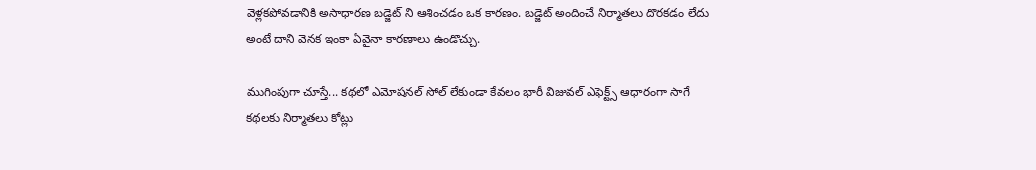వెళ్లకపోవడానికి అసాధార‌ణ బ‌డ్జెట్ ని ఆశించ‌డం ఒక కార‌ణం. బడ్జెట్ అందించే నిర్మాతలు దొరకడం లేదు అంటే దాని వెన‌క ఇంకా ఏవైనా కార‌ణాలు ఉండొచ్చు.

ముగింపుగా చూస్తే... కథలో ఎమోషనల్ సోల్ లేకుండా కేవలం భారీ విజువల్ ఎఫెక్ట్స్ ఆధారంగా సాగే కథలకు నిర్మాతలు కోట్లు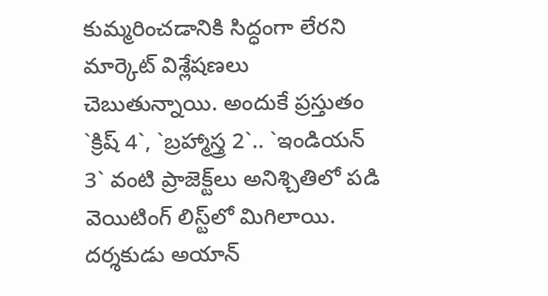కుమ్మరించడానికి సిద్ధంగా లేరని మార్కెట్ విశ్లేషణలు చెబుతున్నాయి. అందుకే ప్రస్తుతం `క్రిష్ 4`, `బ్రహ్మాస్త్ర 2`.. `ఇండియన్ 3` వంటి ప్రాజెక్ట్‌లు అనిశ్చితిలో పడి వెయిటింగ్ లిస్ట్‌లో మిగిలాయి. దర్శకుడు అయాన్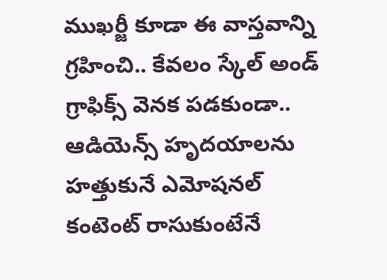ముఖర్జీ కూడా ఈ వాస్తవాన్ని గ్రహించి.. కేవలం స్కేల్ అండ్ గ్రాఫిక్స్ వెనక పడకుండా.. ఆడియెన్స్ హృదయాలను హత్తుకునే ఎమోషనల్ కంటెంట్ రాసుకుంటేనే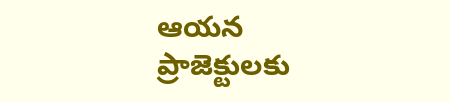ఆయన ప్రాజెక్టులకు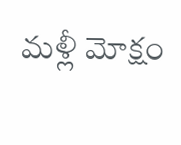మళ్లీ మోక్షం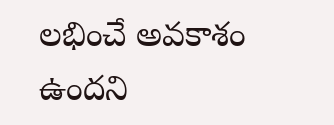లభించే అవకాశం ఉందని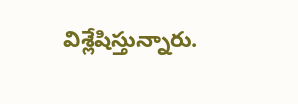విశ్లేషిస్తున్నారు.